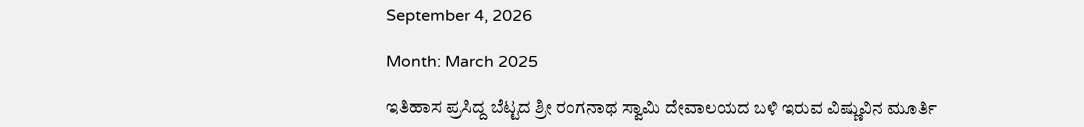September 4, 2026

Month: March 2025

ಇತಿಹಾಸ ಪ್ರಸಿದ್ದ ಬೆಟ್ಟದ ಶ್ರೀ ರಂಗನಾಥ ಸ್ವಾಮಿ ದೇವಾಲಯದ ಬಳಿ ಇರುವ ವಿಷ್ಣುವಿನ ಮೂರ್ತಿ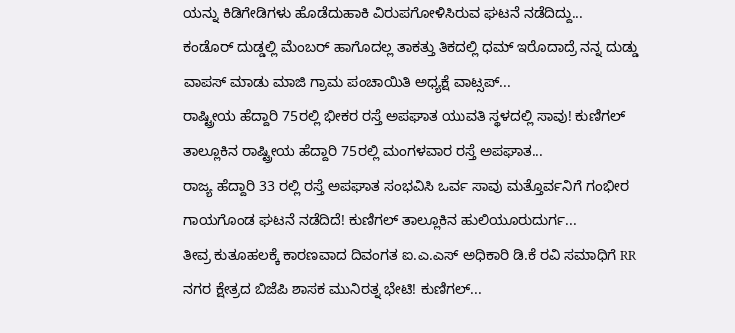ಯನ್ನು ಕಿಡಿಗೇಡಿಗಳು ಹೊಡೆದುಹಾಕಿ ವಿರುಪಗೋಳಿಸಿರುವ ಘಟನೆ ನಡೆದಿದ್ದು...
ಕಂಡೊರ್ ದುಡ್ಡಲ್ಲಿ ಮೆಂಬರ್ ಹಾಗೊದಲ್ಲ ತಾಕತ್ತು ತಿಕದಲ್ಲಿ ಧಮ್ ಇರೊದಾದ್ರೆ ನನ್ನ ದುಡ್ಡು ವಾಪಸ್ ಮಾಡು ಮಾಜಿ ಗ್ರಾಮ ಪಂಚಾಯಿತಿ ಅಧ್ಯಕ್ಷೆ ವಾಟ್ಸಪ್...
ರಾಷ್ಟ್ರೀಯ ಹೆದ್ದಾರಿ 75ರಲ್ಲಿ ಭೀಕರ ರಸ್ತೆ ಅಪಘಾತ ಯುವತಿ ಸ್ಥಳದಲ್ಲಿ ಸಾವು! ಕುಣಿಗಲ್ ತಾಲ್ಲೂಕಿನ ರಾಷ್ಟ್ರೀಯ ಹೆದ್ದಾರಿ 75ರಲ್ಲಿ ಮಂಗಳವಾರ ರಸ್ತೆ ಅಪಘಾತ...
ರಾಜ್ಯ ಹೆದ್ದಾರಿ 33 ರಲ್ಲಿ ರಸ್ತೆ ಅಪಘಾತ ಸಂಭವಿಸಿ ಒರ್ವ ಸಾವು ಮತ್ತೊರ್ವನಿಗೆ ಗಂಭೀರ ಗಾಯಗೊಂಡ ಘಟನೆ ನಡೆದಿದೆ! ಕುಣಿಗಲ್ ತಾಲ್ಲೂಕಿನ ಹುಲಿಯೂರುದುರ್ಗ...
ತೀವ್ರ ಕುತೂಹಲಕ್ಕೆ ಕಾರಣವಾದ ದಿವಂಗತ ಐ.ಎ.ಎಸ್ ಅಧಿಕಾರಿ ಡಿ.ಕೆ ರವಿ ಸಮಾಧಿಗೆ RR ನಗರ ಕ್ಷೇತ್ರದ ಬಿಜೆಪಿ ಶಾಸಕ ಮುನಿರತ್ನ ಭೇಟಿ! ಕುಣಿಗಲ್...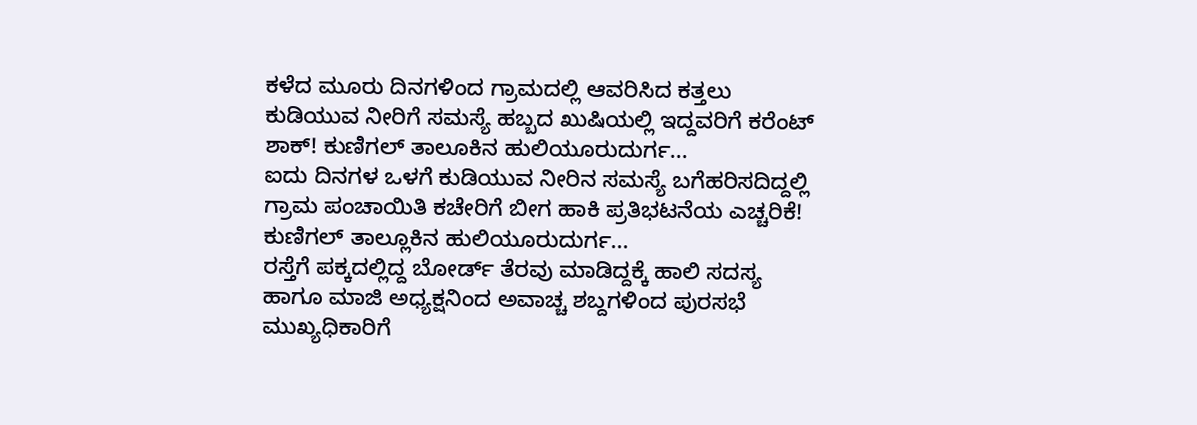ಕಳೆದ ಮೂರು ದಿನಗಳಿಂದ ಗ್ರಾಮದಲ್ಲಿ ಆವರಿಸಿದ ಕತ್ತಲು ಕುಡಿಯುವ ನೀರಿಗೆ ಸಮಸ್ಯೆ ಹಬ್ಬದ ಖುಷಿಯಲ್ಲಿ ಇದ್ದವರಿಗೆ ಕರೆಂಟ್ ಶಾಕ್! ಕುಣಿಗಲ್ ತಾಲೂಕಿನ ಹುಲಿಯೂರುದುರ್ಗ...
ಐದು ದಿನಗಳ ಒಳಗೆ ಕುಡಿಯುವ ನೀರಿನ ಸಮಸ್ಯೆ ಬಗೆಹರಿಸದಿದ್ದಲ್ಲಿ ಗ್ರಾಮ ಪಂಚಾಯಿತಿ ಕಚೇರಿಗೆ ಬೀಗ ಹಾಕಿ ಪ್ರತಿಭಟನೆಯ ಎಚ್ಚರಿಕೆ! ಕುಣಿಗಲ್ ತಾಲ್ಲೂಕಿನ ಹುಲಿಯೂರುದುರ್ಗ...
ರಸ್ತೆಗೆ ಪಕ್ಕದಲ್ಲಿದ್ದ ಬೋರ್ಡ್ ತೆರವು ಮಾಡಿದ್ದಕ್ಕೆ ಹಾಲಿ ಸದಸ್ಯ ಹಾಗೂ ಮಾಜಿ ಅಧ್ಯಕ್ಷನಿಂದ ಅವಾಚ್ಚ ಶಬ್ದಗಳಿಂದ ಪುರಸಭೆ ಮುಖ್ಯಧಿಕಾರಿಗೆ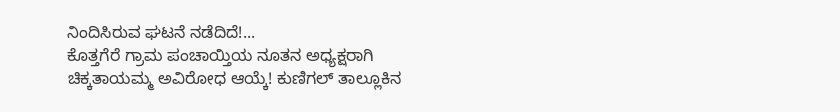ನಿಂದಿಸಿರುವ ಘಟನೆ ನಡೆದಿದೆ!...
ಕೊತ್ತಗೆರೆ ಗ್ರಾಮ ಪಂಚಾಯ್ತಿಯ ನೂತನ ಅಧ್ಯಕ್ಷರಾಗಿ ಚಿಕ್ಕತಾಯಮ್ಮ ಅವಿರೋಧ ಆಯ್ಕೆ! ಕುಣಿಗಲ್ ತಾಲ್ಲೂಕಿನ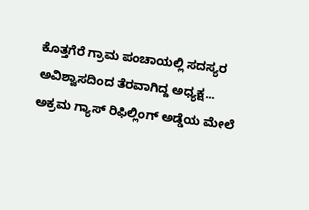ಕೊತ್ತಗೆರೆ ಗ್ರಾಮ ಪಂಚಾಯಲ್ಲಿ ಸದಸ್ಯರ ಅವಿಶ್ವಾಸದಿಂದ ತೆರವಾಗಿದ್ದ ಅಧ್ಯಕ್ಷ...
ಅಕ್ರಮ ಗ್ಯಾಸ್ ರಿಫಿಲ್ಲಿಂಗ್ ಅಡ್ಡೆಯ ಮೇಲೆ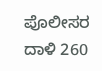ಪೊಲೀಸರ ದಾಳಿ 260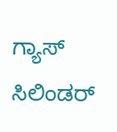ಗ್ಯಾಸ್ ಸಿಲಿಂಡರ್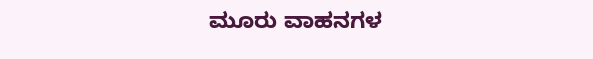ಮೂರು ವಾಹನಗಳ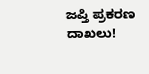ಜಪ್ತಿ ಪ್ರಕರಣ ದಾಖಲು!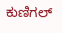ಕುಣಿಗಲ್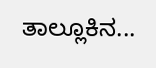ತಾಲ್ಲೂಕಿನ...